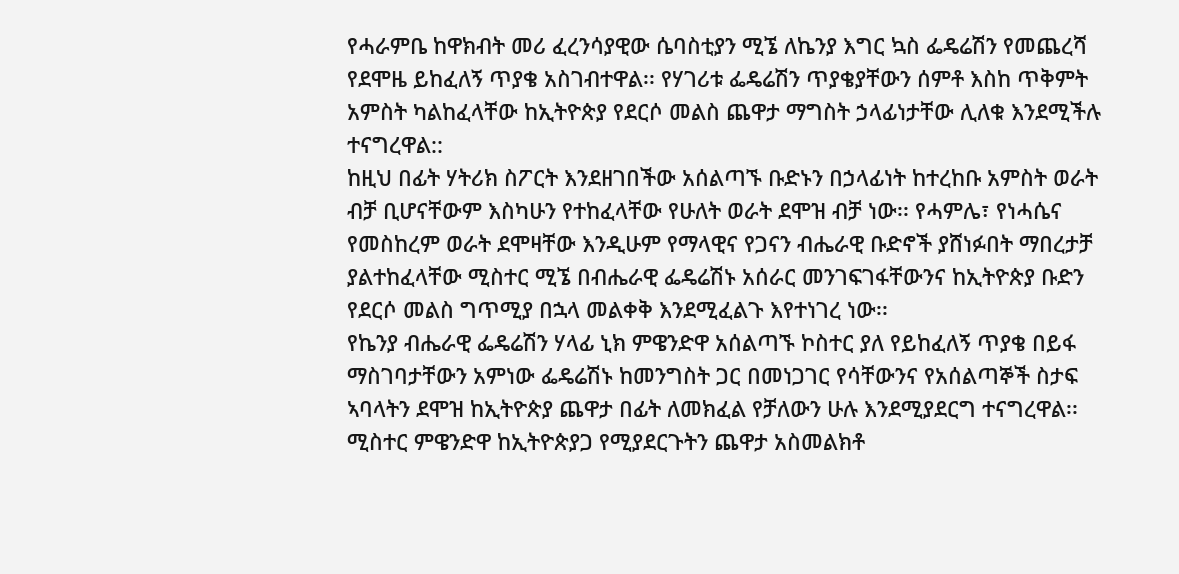የሓራምቤ ከዋክብት መሪ ፈረንሳያዊው ሴባስቲያን ሚኜ ለኬንያ እግር ኳስ ፌዴሬሽን የመጨረሻ የደሞዜ ይከፈለኝ ጥያቄ አስገብተዋል፡፡ የሃገሪቱ ፌዴሬሽን ጥያቄያቸውን ሰምቶ እስከ ጥቅምት አምስት ካልከፈላቸው ከኢትዮጵያ የደርሶ መልስ ጨዋታ ማግስት ኃላፊነታቸው ሊለቁ እንደሚችሉ ተናግረዋል::
ከዚህ በፊት ሃትሪክ ስፖርት እንደዘገበችው አሰልጣኙ ቡድኑን በኃላፊነት ከተረከቡ አምስት ወራት ብቻ ቢሆናቸውም እስካሁን የተከፈላቸው የሁለት ወራት ደሞዝ ብቻ ነው፡፡ የሓምሌ፣ የነሓሴና የመስከረም ወራት ደሞዛቸው እንዲሁም የማላዊና የጋናን ብሔራዊ ቡድኖች ያሸነፉበት ማበረታቻ ያልተከፈላቸው ሚስተር ሚኜ በብሔራዊ ፌዴሬሽኑ አሰራር መንገፍገፋቸውንና ከኢትዮጵያ ቡድን የደርሶ መልስ ግጥሚያ በኋላ መልቀቅ እንደሚፈልጉ እየተነገረ ነው፡፡
የኬንያ ብሔራዊ ፌዴሬሽን ሃላፊ ኒክ ምዌንድዋ አሰልጣኙ ኮስተር ያለ የይከፈለኝ ጥያቄ በይፋ ማስገባታቸውን አምነው ፌዴሬሽኑ ከመንግስት ጋር በመነጋገር የሳቸውንና የአሰልጣኞች ስታፍ ኣባላትን ደሞዝ ከኢትዮጵያ ጨዋታ በፊት ለመክፈል የቻለውን ሁሉ እንደሚያደርግ ተናግረዋል፡፡
ሚስተር ምዌንድዋ ከኢትዮጵያጋ የሚያደርጉትን ጨዋታ አስመልክቶ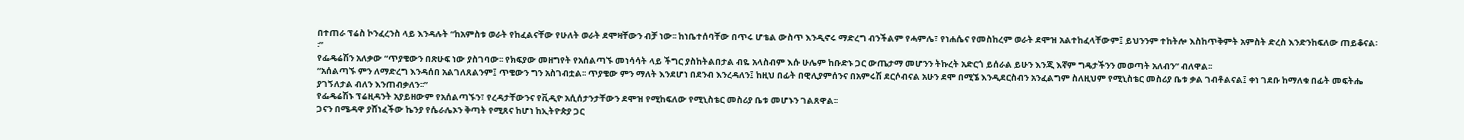በተጠራ ፕሬስ ኮንፈረንስ ላይ እንዳሉት “ከአምስቱ ወራት የከፈልናቸው የሁለት ወራት ደሞዛቸውን ብቻ ነው፡፡ ከነቤተሰባቸው በጥሩ ሆቴል ውስጥ እንዲኖሩ ማድረግ ብንችልም የሓምሌ፣ የነሐሴና የመስከረም ወራት ደሞዝ አልተከፈላቸውም፤ ይህንንም ተከትሎ እስከጥቅምት አምስት ድረስ እንድንከፍለው ጠይቆናል፡፡”
የፌዴሬሽን አለቃው “ጥያቄውን በጽሁፍ ነው ያስገባው፡፡ የክፍያው መዘግየት የአሰልጣኙ መነሳሳት ላይ ችግር ያስከትልበታል ብዬ አላስብም እሱ ሁሌም ከቡድኑ ጋር ውጤታማ መሆንን ትኩረት አድርጎ ይሰራል ይሁን እንጂ እኛም ግዴታችንን መወጣት አለብን” ብለዋል፡፡
“አሰልጣኙ ምን ለማድረግ እንዳሰበ አልገለጸልንም፤ ጥቄውን ግን አስገብቷል፡፡ ጥያቄው ምን ማለት እንደሆነ በደንብ እንረዳለን፤ ከዚህ በፊት በዊሊያምሰንና በአምሩሽ ደርሶብናል አሁን ደሞ በሚኜ እንዲደርስብን አንፈልግም ስለዚህም የሚኒስቴር መስሪያ ቤቱ ቃል ገብቶልናል፤ ቀነ ገደቡ ከማለቁ በፊት መፍትሔ ያገኝለታል ብለን እንጠብቃለን፡፡”
የፌዴሬሽኑ ፕሬዚዳንት አያይዘውም የአሰልጣኙን፣ የረዳታቸውንና የቪዲዮ አሲሰታንታቸውን ደሞዝ የሚከፍለው የሚኒስቴር መስሪያ ቤቱ መሆኑን ገልጸዋል፡፡
ጋናን በሜዳዋ ያሸነፈችው ኬንያ የሴራሌኦን ቅጣት የሚጸና ከሆነ ከኢትዮጵያ ጋር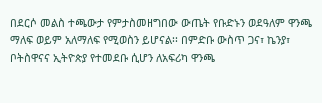በደርሶ መልስ ተጫውታ የምታስመዘግበው ውጤት የቡድኑን ወደዓለም ዋንጫ ማለፍ ወይም አለማለፍ የሚወስን ይሆናል፡፡ በምድቡ ውስጥ ጋና፣ ኬንያ፣ ቦትስዋናና ኢትዮጵያ የተመደቡ ሲሆን ለአፍሪካ ዋንጫ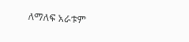ለማለፍ አራቱም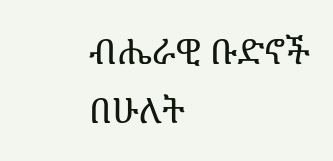ብሔራዊ ቡድኖች በሁለት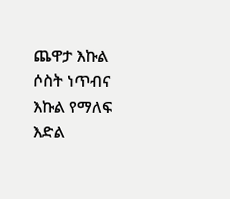ጨዋታ እኩል ሶስት ነጥብና እኩል የማለፍ እድል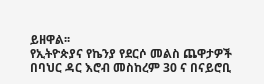ይዘዋል፡፡
የኢትዮጵያና የኬንያ የደርሶ መልስ ጨዋታዎች በባህር ዳር እሮብ መስከረም 30 ና በናይሮቢ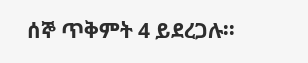ሰኞ ጥቅምት 4 ይደረጋሉ፡፡